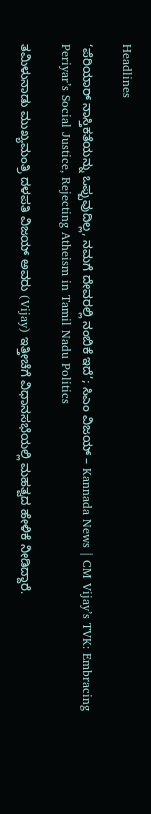Headlines

‘ಪೆರಿಯಾರ್ ನಾಸ್ತಿಕತೆಯನ್ನು ಒಪ್ಪುವುದಿಲ್ಲ, ನಮಗೆ ದೇವರಲ್ಲಿ ನಂಬಿಕೆ ಇದೆ’; ಸಿಎಂ ವಿಜಯ್ – Kannada News | CM Vijay’s TVK: Embracing Periyar’s Social Justice, Rejecting Atheism in Tamil Nadu Politics

ತಮಿಳುನಾಡು ಮುಖ್ಯಮಂತ್ರಿ ದಳಪತಿ ವಿಜಯ್ ಅವರು (Vijay) ಇತ್ತೀಚೆಗೆ ವಿಧಾನಸಭೆಯಲ್ಲಿ ಮಹತ್ವದ ಹೇಳಿಕೆ ನೀಡಿದ್ದಾರೆ.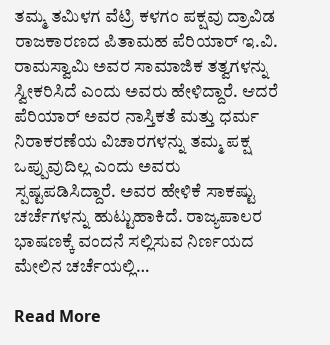ತಮ್ಮ ತಮಿಳಗ ವೆಟ್ರಿ ಕಳಗಂ ಪಕ್ಷವು ದ್ರಾವಿಡ ರಾಜಕಾರಣದ ಪಿತಾಮಹ ಪೆರಿಯಾರ್ ಇ.ವಿ. ರಾಮಸ್ವಾಮಿ ಅವರ ಸಾಮಾಜಿಕ ತತ್ವಗಳನ್ನು ಸ್ವೀಕರಿಸಿದೆ ಎಂದು ಅವರು ಹೇಳಿದ್ದಾರೆ. ಆದರೆ ಪೆರಿಯಾರ್ ಅವರ ನಾಸ್ತಿಕತೆ ಮತ್ತು ಧರ್ಮ ನಿರಾಕರಣೆಯ ವಿಚಾರಗಳನ್ನು ತಮ್ಮ ಪಕ್ಷ ಒಪ್ಪುವುದಿಲ್ಲ ಎಂದು ಅವರು ಸ್ಪಷ್ಟಪಡಿಸಿದ್ದಾರೆ. ಅವರ ಹೇಳಿಕೆ ಸಾಕಷ್ಟು ಚರ್ಚೆಗಳನ್ನು ಹುಟ್ಟುಹಾಕಿದೆ. ರಾಜ್ಯಪಾಲರ ಭಾಷಣಕ್ಕೆ ವಂದನೆ ಸಲ್ಲಿಸುವ ನಿರ್ಣಯದ ಮೇಲಿನ ಚರ್ಚೆಯಲ್ಲಿ…

Read More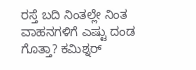ರಸ್ತೆ ಬದಿ ನಿಂತಲ್ಲೇ ನಿಂತ ವಾಹನಗಳಿಗೆ ಎಷ್ಟು ದಂಡ ಗೊತ್ತಾ? ಕಮಿಶ್ನರ್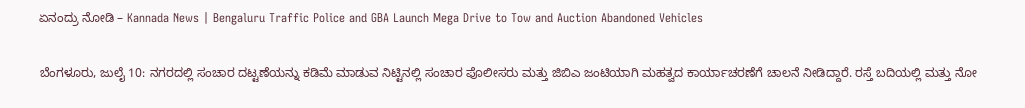ಏನಂದ್ರು ನೋಡಿ – Kannada News | Bengaluru Traffic Police and GBA Launch Mega Drive to Tow and Auction Abandoned Vehicles

ಬೆಂಗಳೂರು, ಜುಲೈ 10: ನಗರದಲ್ಲಿ ಸಂಚಾರ ದಟ್ಟಣೆಯನ್ನು ಕಡಿಮೆ ಮಾಡುವ ನಿಟ್ಟಿನಲ್ಲಿ ಸಂಚಾರ ಪೊಲೀಸರು ಮತ್ತು ಜಿಬಿಎ ಜಂಟಿಯಾಗಿ ಮಹತ್ವದ ಕಾರ್ಯಾಚರಣೆಗೆ ಚಾಲನೆ ನೀಡಿದ್ದಾರೆ. ರಸ್ತೆ ಬದಿಯಲ್ಲಿ ಮತ್ತು ನೋ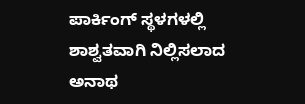ಪಾರ್ಕಿಂಗ್ ಸ್ಥಳಗಳಲ್ಲಿ ಶಾಶ್ವತವಾಗಿ ನಿಲ್ಲಿಸಲಾದ ಅನಾಥ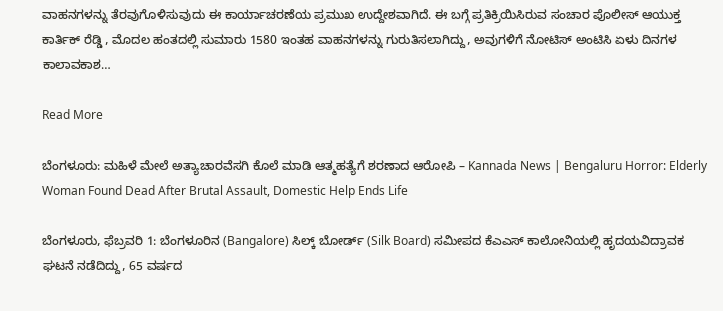ವಾಹನಗಳನ್ನು ತೆರವುಗೊಳಿಸುವುದು ಈ ಕಾರ್ಯಾಚರಣೆಯ ಪ್ರಮುಖ ಉದ್ದೇಶವಾಗಿದೆ. ಈ ಬಗ್ಗೆ ಪ್ರತಿಕ್ರಿಯಿಸಿರುವ ಸಂಚಾರ ಪೊಲೀಸ್ ಆಯುಕ್ತ ಕಾರ್ತಿಕ್ ರೆಡ್ಡಿ , ಮೊದಲ ಹಂತದಲ್ಲಿ ಸುಮಾರು 1580 ಇಂತಹ ವಾಹನಗಳನ್ನು ಗುರುತಿಸಲಾಗಿದ್ದು, ಅವುಗಳಿಗೆ ನೋಟಿಸ್ ಅಂಟಿಸಿ ಏಳು ದಿನಗಳ ಕಾಲಾವಕಾಶ…

Read More

ಬೆಂಗಳೂರು: ಮಹಿಳೆ ಮೇಲೆ ಅತ್ಯಾಚಾರವೆಸಗಿ ಕೊಲೆ ಮಾಡಿ ಆತ್ಮಹತ್ಯೆಗೆ ಶರಣಾದ ಆರೋಪಿ – Kannada News | Bengaluru Horror: Elderly Woman Found Dead After Brutal Assault, Domestic Help Ends Life

ಬೆಂಗಳೂರು, ಫೆಬ್ರವರಿ 1: ಬೆಂಗಳೂರಿನ (Bangalore) ಸಿಲ್ಕ್ ಬೋರ್ಡ್ (Silk Board) ಸಮೀಪದ ಕೆಎಎಸ್ ಕಾಲೋನಿಯಲ್ಲಿ ಹೃದಯವಿದ್ರಾವಕ ಘಟನೆ ನಡೆದಿದ್ದು, 65 ವರ್ಷದ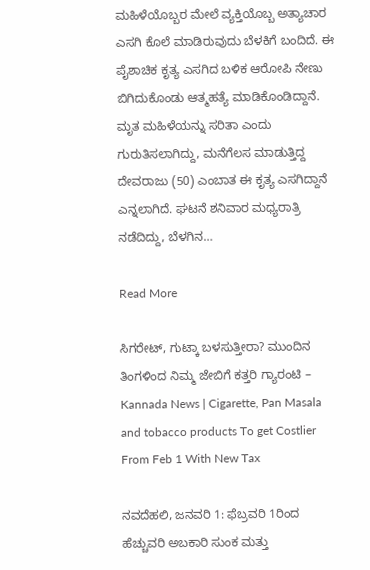ಮಹಿಳೆಯೊಬ್ಬರ ಮೇಲೆ ವ್ಯಕ್ತಿಯೊಬ್ಬ ಅತ್ಯಾಚಾರ ಎಸಗಿ ಕೊಲೆ ಮಾಡಿರುವುದು ಬೆಳಕಿಗೆ ಬಂದಿದೆ. ಈ ಪೈಶಾಚಿಕ ಕೃತ್ಯ ಎಸಗಿದ ಬಳಿಕ ಆರೋಪಿ ನೇಣು ಬಿಗಿದುಕೊಂಡು ಆತ್ಮಹತ್ಯೆ ಮಾಡಿಕೊಂಡಿದ್ದಾನೆ. ಮೃತ ಮಹಿಳೆಯನ್ನು ಸರಿತಾ ಎಂದು ಗುರುತಿಸಲಾಗಿದ್ದು, ಮನೆಗೆಲಸ ಮಾಡುತ್ತಿದ್ದ ದೇವರಾಜು (50) ಎಂಬಾತ ಈ ಕೃತ್ಯ ಎಸಗಿದ್ದಾನೆ ಎನ್ನಲಾಗಿದೆ. ಘಟನೆ ಶನಿವಾರ ಮಧ್ಯರಾತ್ರಿ ನಡೆದಿದ್ದು, ಬೆಳಗಿನ…

Read More

ಸಿಗರೇಟ್, ಗುಟ್ಕಾ ಬಳಸುತ್ತೀರಾ? ಮುಂದಿನ ತಿಂಗಳಿಂದ ನಿಮ್ಮ ಜೇಬಿಗೆ ಕತ್ತರಿ ಗ್ಯಾರಂಟಿ – Kannada News | Cigarette, Pan Masala and tobacco products To get Costlier From Feb 1 With New Tax

ನವದೆಹಲಿ, ಜನವರಿ 1: ಫೆಬ್ರವರಿ 1ರಿಂದ ಹೆಚ್ಚುವರಿ ಅಬಕಾರಿ ಸುಂಕ ಮತ್ತು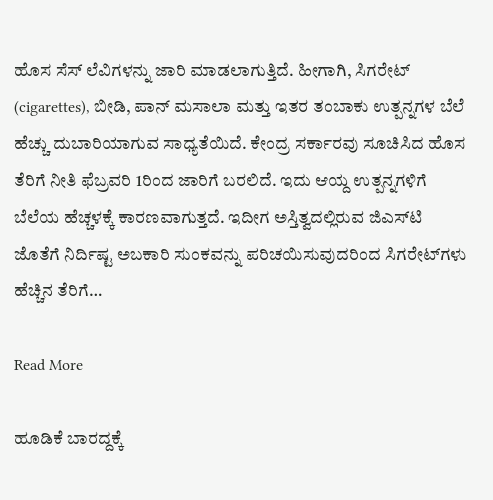ಹೊಸ ಸೆಸ್ ಲೆವಿಗಳನ್ನು ಜಾರಿ ಮಾಡಲಾಗುತ್ತಿದೆ. ಹೀಗಾಗಿ, ಸಿಗರೇಟ್ (cigarettes), ಬೀಡಿ, ಪಾನ್ ಮಸಾಲಾ ಮತ್ತು ಇತರ ತಂಬಾಕು ಉತ್ಪನ್ನಗಳ ಬೆಲೆ ಹೆಚ್ಚು ದುಬಾರಿಯಾಗುವ ಸಾಧ್ಯತೆಯಿದೆ. ಕೇಂದ್ರ ಸರ್ಕಾರವು ಸೂಚಿಸಿದ ಹೊಸ ತೆರಿಗೆ ನೀತಿ ಫೆಬ್ರವರಿ 1ರಿಂದ ಜಾರಿಗೆ ಬರಲಿದೆ. ಇದು ಆಯ್ದ ಉತ್ಪನ್ನಗಳಿಗೆ ಬೆಲೆಯ ಹೆಚ್ಚಳಕ್ಕೆ ಕಾರಣವಾಗುತ್ತದೆ. ಇದೀಗ ಅಸ್ತಿತ್ವದಲ್ಲಿರುವ ಜಿಎಸ್‌ಟಿ ಜೊತೆಗೆ ನಿರ್ದಿಷ್ಟ ಅಬಕಾರಿ ಸುಂಕವನ್ನು ಪರಿಚಯಿಸುವುದರಿಂದ ಸಿಗರೇಟ್‌ಗಳು ಹೆಚ್ಚಿನ ತೆರಿಗೆ…

Read More

ಹೂಡಿಕೆ ಬಾರದ್ದಕ್ಕೆ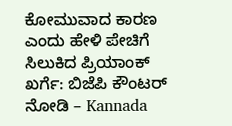ಕೋಮುವಾದ ಕಾರಣ ಎಂದು ಹೇಳಿ ಪೇಚಿಗೆ ಸಿಲುಕಿದ ಪ್ರಿಯಾಂಕ್ ಖರ್ಗೆ: ಬಿಜೆಪಿ ಕೌಂಟರ್ ನೋಡಿ – Kannada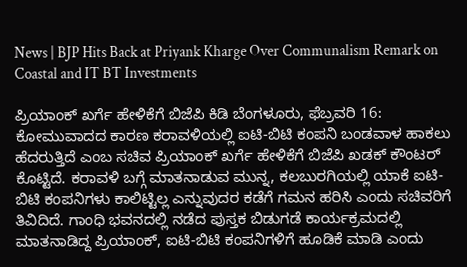News | BJP Hits Back at Priyank Kharge Over Communalism Remark on Coastal and IT BT Investments

ಪ್ರಿಯಾಂಕ್ ಖರ್ಗೆ ಹೇಳಿಕೆಗೆ ಬಿಜೆಪಿ ಕಿಡಿ ಬೆಂಗಳೂರು, ಫೆಬ್ರವರಿ 16: ಕೋಮುವಾದದ ಕಾರಣ ಕರಾವಳಿಯಲ್ಲಿ ಐಟಿ-ಬಿಟಿ ಕಂಪನಿ ಬಂಡವಾಳ ಹಾಕಲು ಹೆದರುತ್ತಿದೆ ಎಂಬ ಸಚಿವ ಪ್ರಿಯಾಂಕ್ ಖರ್ಗೆ ಹೇಳಿಕೆಗೆ ಬಿಜೆಪಿ ಖಡಕ್ ಕೌಂಟರ್ ಕೊಟ್ಟಿದೆ. ಕರಾವಳಿ ಬಗ್ಗೆ ಮಾತನಾಡುವ ಮುನ್ನ, ಕಲಬುರಗಿಯಲ್ಲಿ ಯಾಕೆ ಐಟಿ-ಬಿಟಿ ಕಂಪನಿಗಳು ಕಾಲಿಟ್ಟಿಲ್ಲ ಎನ್ನುವುದರ ಕಡೆಗೆ ಗಮನ ಹರಿಸಿ ಎಂದು ಸಚಿವರಿಗೆ ತಿವಿದಿದೆ. ಗಾಂಧಿ ಭವನದಲ್ಲಿ ನಡೆದ ಪುಸ್ತಕ ಬಿಡುಗಡೆ ಕಾರ್ಯಕ್ರಮದಲ್ಲಿ ಮಾತನಾಡಿದ್ದ ಪ್ರಿಯಾಂಕ್, ಐಟಿ-ಬಿಟಿ ಕಂಪನಿಗಳಿಗೆ ಹೂಡಿಕೆ ಮಾಡಿ ಎಂದು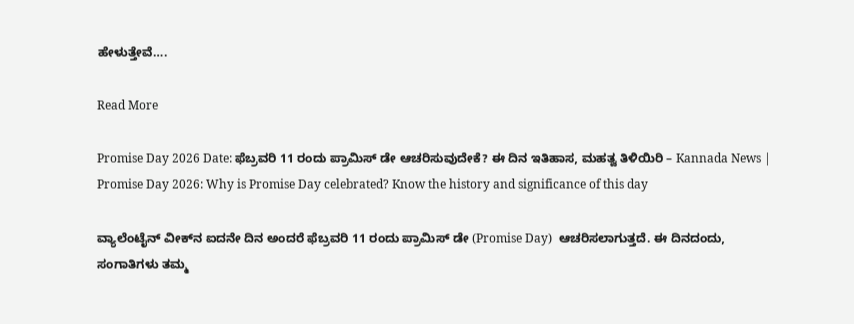ಹೇಳುತ್ತೇವೆ….

Read More

Promise Day 2026 Date: ಫೆಬ್ರವರಿ 11 ರಂದು ಪ್ರಾಮಿಸ್ ಡೇ ಆಚರಿಸುವುದೇಕೆ? ಈ ದಿನ ಇತಿಹಾಸ, ಮಹತ್ವ ತಿಳಿಯಿರಿ – Kannada News | Promise Day 2026: Why is Promise Day celebrated? Know the history and significance of this day

ವ್ಯಾಲೆಂಟೈನ್‌ ವೀಕ್‌ನ ಐದನೇ ದಿನ ಅಂದರೆ ಫೆಬ್ರವರಿ 11 ರಂದು ಪ್ರಾಮಿಸ್ ಡೇ (Promise Day)  ಆಚರಿಸಲಾಗುತ್ತದೆ. ಈ ದಿನದಂದು, ಸಂಗಾತಿಗಳು ತಮ್ಮ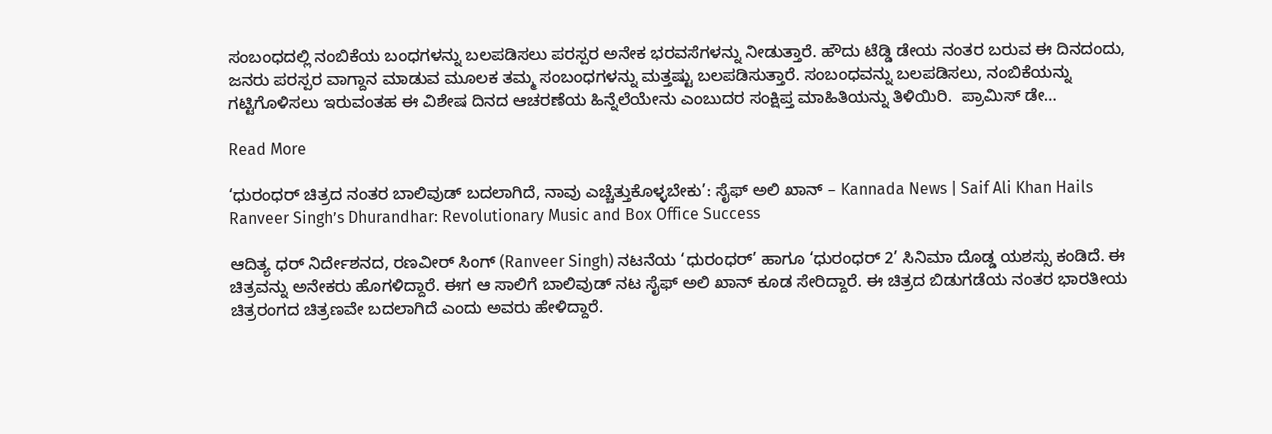ಸಂಬಂಧದಲ್ಲಿ ನಂಬಿಕೆಯ ಬಂಧಗಳನ್ನು ಬಲಪಡಿಸಲು ಪರಸ್ಪರ ಅನೇಕ ಭರವಸೆಗಳನ್ನು ನೀಡುತ್ತಾರೆ. ಹೌದು ಟೆಡ್ಡಿ ಡೇಯ ನಂತರ ಬರುವ ಈ ದಿನದಂದು, ಜನರು ಪರಸ್ಪರ ವಾಗ್ದಾನ ಮಾಡುವ ಮೂಲಕ ತಮ್ಮ ಸಂಬಂಧಗಳನ್ನು ಮತ್ತಷ್ಟು ಬಲಪಡಿಸುತ್ತಾರೆ. ಸಂಬಂಧವನ್ನು ಬಲಪಡಿಸಲು, ನಂಬಿಕೆಯನ್ನು ಗಟ್ಟಿಗೊಳಿಸಲು ಇರುವಂತಹ ಈ ವಿಶೇಷ ದಿನದ ಆಚರಣೆಯ ಹಿನ್ನೆಲೆಯೇನು ಎಂಬುದರ ಸಂಕ್ಷಿಪ್ತ ಮಾಹಿತಿಯನ್ನು ತಿಳಿಯಿರಿ.  ಪ್ರಾಮಿಸ್‌ ಡೇ…

Read More

‘ಧುರಂಧರ್ ಚಿತ್ರದ ನಂತರ ಬಾಲಿವುಡ್ ಬದಲಾಗಿದೆ, ನಾವು ಎಚ್ಚೆತ್ತುಕೊಳ್ಳಬೇಕು’: ಸೈಫ್ ಅಲಿ ಖಾನ್ – Kannada News | Saif Ali Khan Hails Ranveer Singh’s Dhurandhar: Revolutionary Music and Box Office Success

ಆದಿತ್ಯ ಧರ್ ನಿರ್ದೇಶನದ, ರಣವೀರ್ ಸಿಂಗ್ (Ranveer Singh) ನಟನೆಯ ‘ಧುರಂಧರ್’ ಹಾಗೂ ‘ಧುರಂಧರ್ 2’ ಸಿನಿಮಾ ದೊಡ್ಡ ಯಶಸ್ಸು ಕಂಡಿದೆ. ಈ ಚಿತ್ರವನ್ನು ಅನೇಕರು ಹೊಗಳಿದ್ದಾರೆ. ಈಗ ಆ ಸಾಲಿಗೆ ಬಾಲಿವುಡ್ ನಟ ಸೈಫ್ ಅಲಿ ಖಾನ್ ಕೂಡ ಸೇರಿದ್ದಾರೆ. ಈ ಚಿತ್ರದ ಬಿಡುಗಡೆಯ ನಂತರ ಭಾರತೀಯ ಚಿತ್ರರಂಗದ ಚಿತ್ರಣವೇ ಬದಲಾಗಿದೆ ಎಂದು ಅವರು ಹೇಳಿದ್ದಾರೆ.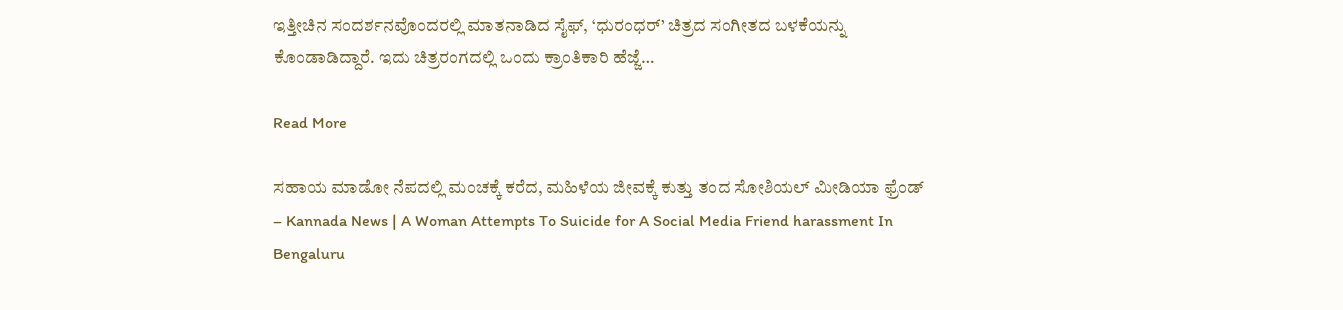ಇತ್ತೀಚಿನ ಸಂದರ್ಶನವೊಂದರಲ್ಲಿ ಮಾತನಾಡಿದ ಸೈಫ್, ‘ಧುರಂಧರ್’ ಚಿತ್ರದ ಸಂಗೀತದ ಬಳಕೆಯನ್ನು ಕೊಂಡಾಡಿದ್ದಾರೆ. ಇದು ಚಿತ್ರರಂಗದಲ್ಲಿ ಒಂದು ಕ್ರಾಂತಿಕಾರಿ ಹೆಜ್ಜೆ…

Read More

ಸಹಾಯ ಮಾಡೋ ನೆಪದಲ್ಲಿ ಮಂಚಕ್ಕೆ ಕರೆದ, ಮಹಿಳೆಯ ಜೀವಕ್ಕೆ ಕುತ್ತು ತಂದ ಸೋಶಿಯಲ್ ಮೀಡಿಯಾ ಫ್ರೆಂಡ್ – Kannada News | A Woman Attempts To Suicide for A Social Media Friend harassment In Bengaluru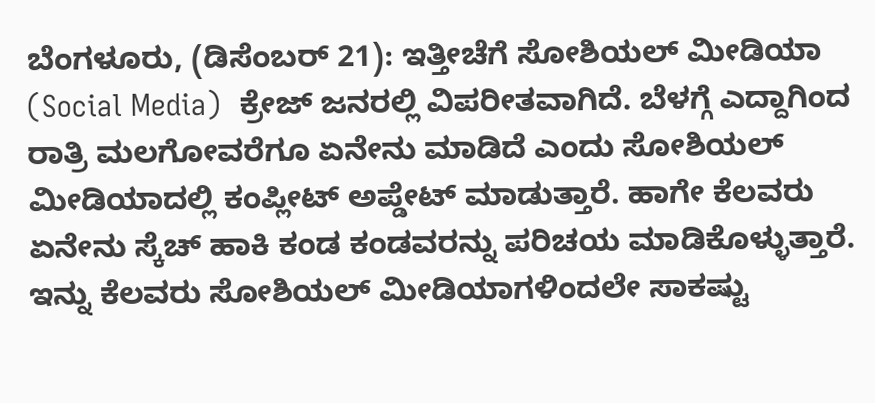ಬೆಂಗಳೂರು, (ಡಿಸೆಂಬರ್ 21): ಇತ್ತೀಚೆಗೆ ಸೋಶಿಯಲ್ ಮೀಡಿಯಾ (Social Media)  ಕ್ರೇಜ್ ಜನರಲ್ಲಿ ವಿಪರೀತವಾಗಿದೆ. ಬೆಳಗ್ಗೆ ಎದ್ದಾಗಿಂದ ರಾತ್ರಿ ಮಲಗೋವರೆಗೂ ಏನೇನು ಮಾಡಿದೆ ಎಂದು ಸೋಶಿಯಲ್ ಮೀಡಿಯಾದಲ್ಲಿ ಕಂಪ್ಲೀಟ್ ಅಪ್ಡೇಟ್ ಮಾಡುತ್ತಾರೆ. ಹಾಗೇ ಕೆಲವರು ಏನೇನು ಸ್ಕೆಚ್ ಹಾಕಿ ಕಂಡ ಕಂಡವರನ್ನು ಪರಿಚಯ ಮಾಡಿಕೊಳ್ಳುತ್ತಾರೆ. ಇನ್ನು ಕೆಲವರು ಸೋಶಿಯಲ್ ಮೀಡಿಯಾಗಳಿಂದಲೇ ಸಾಕಷ್ಟು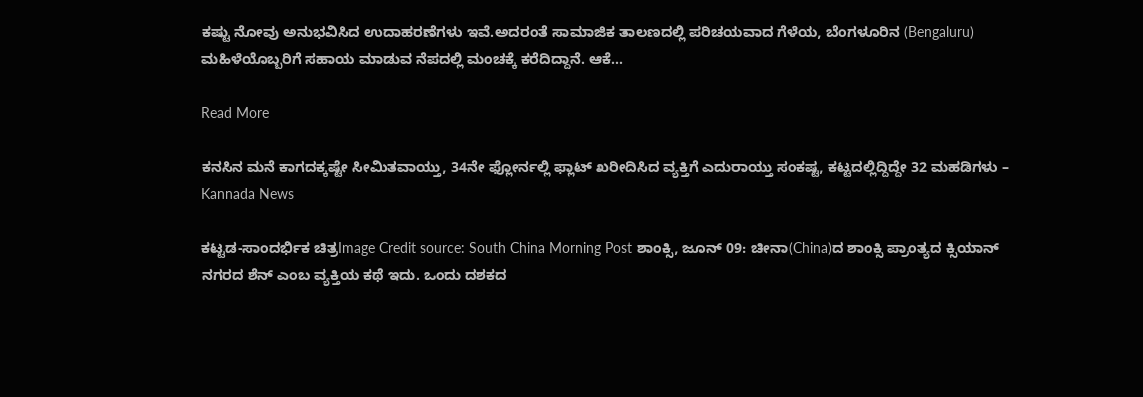ಕಷ್ಟು ನೋವು ಅನುಭವಿಸಿದ ಉದಾಹರಣೆಗಳು ಇವೆ.ಅದರಂತೆ ಸಾಮಾಜಿಕ ತಾಲಣದಲ್ಲಿ ಪರಿಚಯವಾದ ಗೆಳೆಯ, ಬೆಂಗಳೂರಿನ (Bengaluru) ಮಹಿಳೆಯೊಬ್ಬರಿಗೆ ಸಹಾಯ ಮಾಡುವ ನೆಪದಲ್ಲಿ ಮಂಚಕ್ಕೆ ಕರೆದಿದ್ದಾನೆ. ಆಕೆ…

Read More

ಕನಸಿನ ಮನೆ ಕಾಗದಕ್ಕಷ್ಟೇ ಸೀಮಿತವಾಯ್ತು, 34ನೇ ಫ್ಲೋರ್ನಲ್ಲಿ ಫ್ಲಾಟ್ ಖರೀದಿಸಿದ ವ್ಯಕ್ತಿಗೆ ಎದುರಾಯ್ತು ಸಂಕಷ್ಟ, ಕಟ್ಟದಲ್ಲಿದ್ದಿದ್ದೇ 32 ಮಹಡಿಗಳು – Kannada News

ಕಟ್ಟಡ-ಸಾಂದರ್ಭಿಕ ಚಿತ್ರImage Credit source: South China Morning Post ಶಾಂಕ್ಸಿ, ಜೂನ್ 09: ಚೀನಾ(China)ದ ಶಾಂಕ್ಸಿ ಪ್ರಾಂತ್ಯದ ಕ್ಸಿಯಾನ್ ನಗರದ ಶೆನ್ ಎಂಬ ವ್ಯಕ್ತಿಯ ಕಥೆ ಇದು. ಒಂದು ದಶಕದ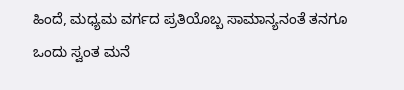ಹಿಂದೆ, ಮಧ್ಯಮ ವರ್ಗದ ಪ್ರತಿಯೊಬ್ಬ ಸಾಮಾನ್ಯನಂತೆ ತನಗೂ ಒಂದು ಸ್ವಂತ ಮನೆ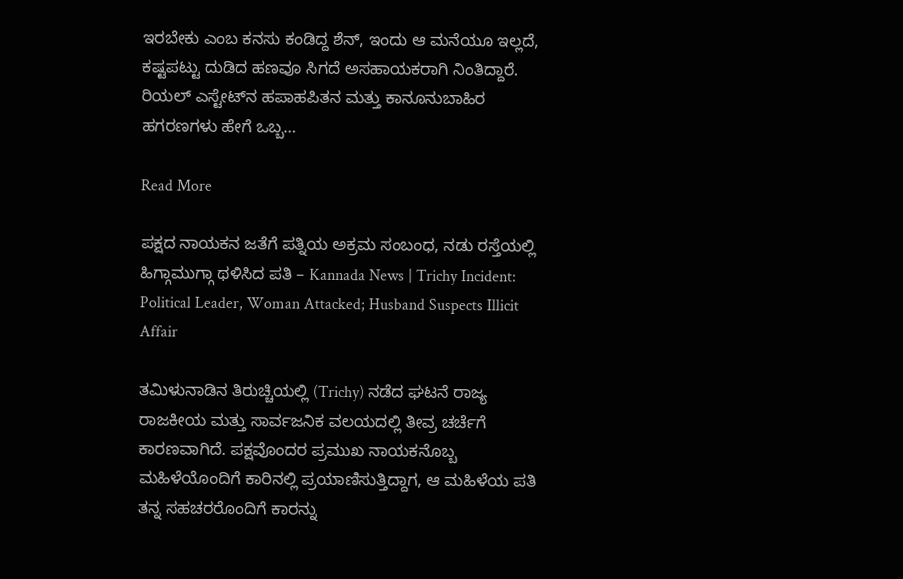ಇರಬೇಕು ಎಂಬ ಕನಸು ಕಂಡಿದ್ದ ಶೆನ್, ಇಂದು ಆ ಮನೆಯೂ ಇಲ್ಲದೆ, ಕಷ್ಟಪಟ್ಟು ದುಡಿದ ಹಣವೂ ಸಿಗದೆ ಅಸಹಾಯಕರಾಗಿ ನಿಂತಿದ್ದಾರೆ. ರಿಯಲ್ ಎಸ್ಟೇಟ್‌ನ ಹಪಾಹಪಿತನ ಮತ್ತು ಕಾನೂನುಬಾಹಿರ ಹಗರಣಗಳು ಹೇಗೆ ಒಬ್ಬ…

Read More

ಪಕ್ಷದ ನಾಯಕನ ಜತೆಗೆ ಪತ್ನಿಯ ಅಕ್ರಮ ಸಂಬಂಧ, ನಡು ರಸ್ತೆಯಲ್ಲಿ ಹಿಗ್ಗಾಮುಗ್ಗಾ ಥಳಿಸಿದ ಪತಿ – Kannada News | Trichy Incident: Political Leader, Woman Attacked; Husband Suspects Illicit Affair

ತಮಿಳುನಾಡಿನ ತಿರುಚ್ಚಿಯಲ್ಲಿ (Trichy) ನಡೆದ ಘಟನೆ ರಾಜ್ಯ ರಾಜಕೀಯ ಮತ್ತು ಸಾರ್ವಜನಿಕ ವಲಯದಲ್ಲಿ ತೀವ್ರ ಚರ್ಚೆಗೆ ಕಾರಣವಾಗಿದೆ. ಪಕ್ಷವೊಂದರ ಪ್ರಮುಖ ನಾಯಕನೊಬ್ಬ ಮಹಿಳೆಯೊಂದಿಗೆ ಕಾರಿನಲ್ಲಿ ಪ್ರಯಾಣಿಸುತ್ತಿದ್ದಾಗ, ಆ ಮಹಿಳೆಯ ಪತಿ ತನ್ನ ಸಹಚರರೊಂದಿಗೆ ಕಾರನ್ನು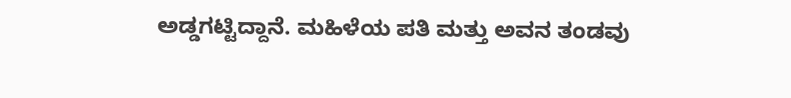ಅಡ್ಡಗಟ್ಟಿದ್ದಾನೆ. ಮಹಿಳೆಯ ಪತಿ ಮತ್ತು ಅವನ ತಂಡವು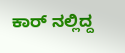ಕಾರ್ ನಲ್ಲಿದ್ದ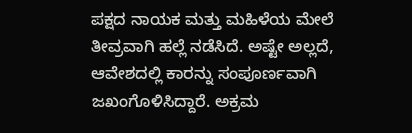ಪಕ್ಷದ ನಾಯಕ ಮತ್ತು ಮಹಿಳೆಯ ಮೇಲೆ ತೀವ್ರವಾಗಿ ಹಲ್ಲೆ ನಡೆಸಿದೆ. ಅಷ್ಟೇ ಅಲ್ಲದೆ, ಆವೇಶದಲ್ಲಿ ಕಾರನ್ನು ಸಂಪೂರ್ಣವಾಗಿ ಜಖಂಗೊಳಿಸಿದ್ದಾರೆ. ಅಕ್ರಮ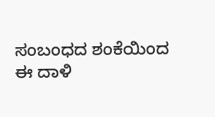ಸಂಬಂಧದ ಶಂಕೆಯಿಂದ ಈ ದಾಳಿ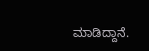ಮಾಡಿದ್ದಾನೆ.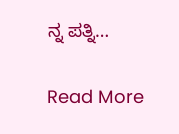ನ್ನ ಪತ್ನಿ…

Read More